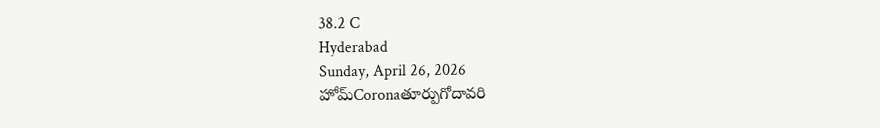38.2 C
Hyderabad
Sunday, April 26, 2026
హోమ్Coronaతూర్పుగోదావరి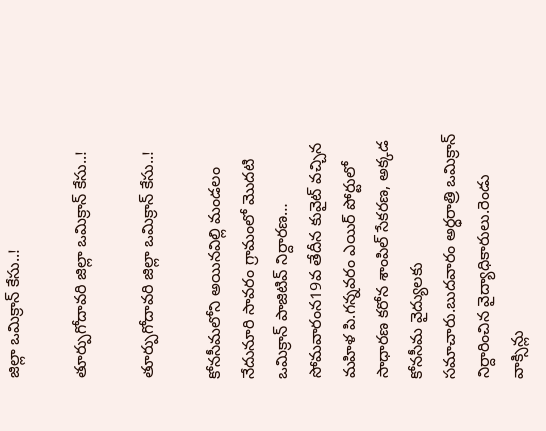జిల్లా ఒమిక్రాన్ కేసు..!

తూర్పుగోదావరి జిల్లా ఒమిక్రాన్ కేసు..!

తూర్పుగోదావరి జిల్లా ఒమిక్రాన్ కేసు..!

కోనసీమలోని అయినవిల్లి మండలం నేదునూరి సావరం గ్రామంలో మొదటి ఒమిక్రాన్ పాజిటివ్ నిర్దారణ… సోమవారంన19వ తేదీన కువైట్ వచ్చిన మహిళ పి.గన్నవరం ఎయిర్ పోర్టులో సాధారణ కరోన శాంపిల్ సేకరణ, అక్కడ కోనసీమ వైద్యులకు సమాచారు.బుదవారం అర్ధరాత్రి ఒమిక్రాన్ నిర్దారించిన వైద్యాధికారులు.రెండు వాక్సిన్లు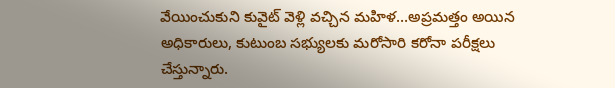వేయించుకుని కువైట్ వెళ్లి వచ్చిన మహిళ…అప్రమత్తం అయిన అధికారులు, కుటుంబ సభ్యులకు మరోసారి కరోనా పరీక్షలు చేస్తున్నారు.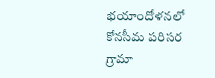భయాందోళనలో కోనసీమ పరిసర గ్రామా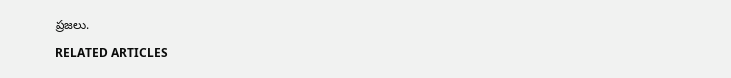ప్రజలు.

RELATED ARTICLES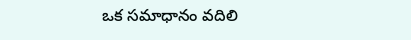ఒక సమాధానం వదిలి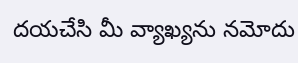దయచేసి మీ వ్యాఖ్యను నమోదు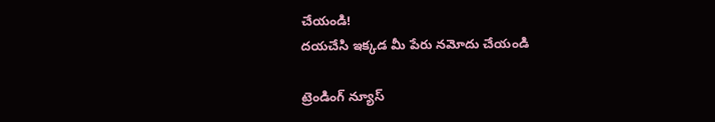చేయండి!
దయచేసి ఇక్కడ మీ పేరు నమోదు చేయండి

ట్రెండింగ్ న్యూస్